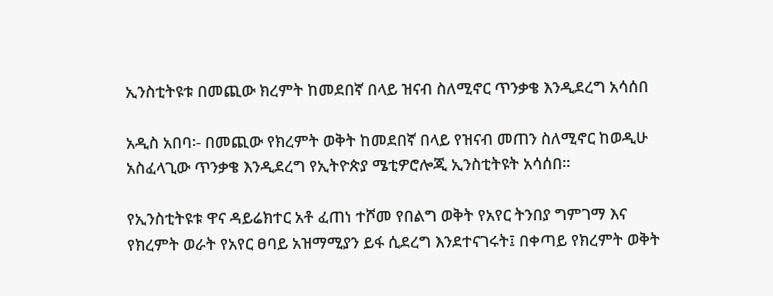ኢንስቲትዩቱ በመጪው ክረምት ከመደበኛ በላይ ዝናብ ስለሚኖር ጥንቃቄ እንዲደረግ አሳሰበ

አዲስ አበባ፡- በመጪው የክረምት ወቅት ከመደበኛ በላይ የዝናብ መጠን ስለሚኖር ከወዲሁ አስፈላጊው ጥንቃቄ እንዲደረግ የኢትዮጵያ ሜቲዎሮሎጂ ኢንስቲትዩት አሳሰበ።

የኢንስቲትዩቱ ዋና ዳይሬክተር አቶ ፈጠነ ተሾመ የበልግ ወቅት የአየር ትንበያ ግምገማ እና የክረምት ወራት የአየር ፀባይ አዝማሚያን ይፋ ሲደረግ እንደተናገሩት፤ በቀጣይ የክረምት ወቅት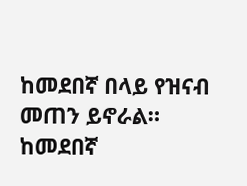ከመደበኛ በላይ የዝናብ መጠን ይኖራል። ከመደበኛ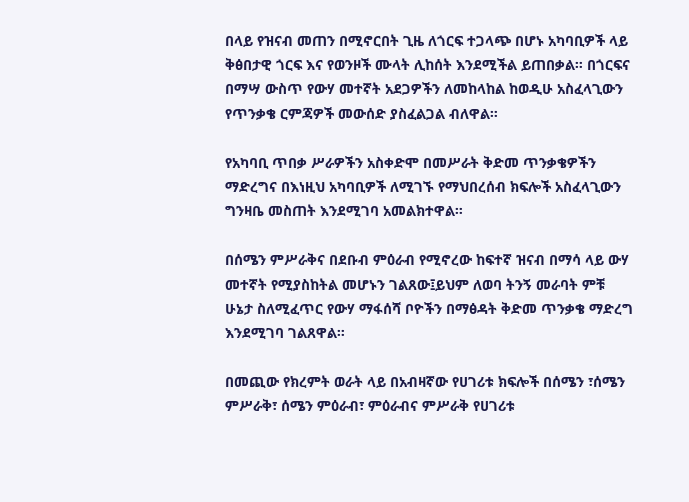በላይ የዝናብ መጠን በሚኖርበት ጊዜ ለጎርፍ ተጋላጭ በሆኑ አካባቢዎች ላይ ቅፅበታዊ ጎርፍ እና የወንዞች ሙላት ሊከሰት እንደሚችል ይጠበቃል። በጎርፍና በማሣ ውስጥ የውሃ መተኛት አደጋዎችን ለመከላከል ከወዲሁ አስፈላጊውን የጥንቃቄ ርምጃዎች መውሰድ ያስፈልጋል ብለዋል።

የአካባቢ ጥበቃ ሥራዎችን አስቀድሞ በመሥራት ቅድመ ጥንቃቄዎችን ማድረግና በእነዚህ አካባቢዎች ለሚገኙ የማህበረሰብ ክፍሎች አስፈላጊውን ግንዛቤ መስጠት እንደሚገባ አመልክተዋል።

በሰሜን ምሥራቅና በደቡብ ምዕራብ የሚኖረው ከፍተኛ ዝናብ በማሳ ላይ ውሃ መተኛት የሚያስከትል መሆኑን ገልጸው፤ይህም ለወባ ትንኝ መራባት ምቹ ሁኔታ ስለሚፈጥር የውሃ ማፋሰሻ ቦዮችን በማፅዳት ቅድመ ጥንቃቄ ማድረግ እንደሚገባ ገልጸዋል።

በመጪው የክረምት ወራት ላይ በአብዛኛው የሀገሪቱ ክፍሎች በሰሜን ፣ሰሜን ምሥራቅ፣ ሰሜን ምዕራብ፣ ምዕራብና ምሥራቅ የሀገሪቱ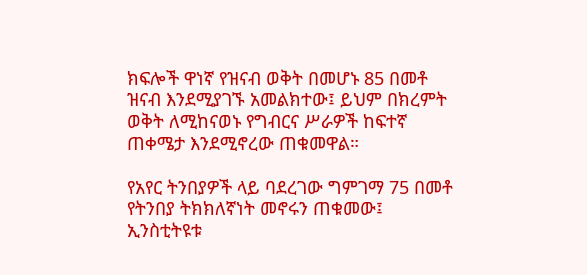ክፍሎች ዋነኛ የዝናብ ወቅት በመሆኑ 85 በመቶ ዝናብ እንደሚያገኙ አመልክተው፤ ይህም በክረምት ወቅት ለሚከናወኑ የግብርና ሥራዎች ከፍተኛ ጠቀሜታ እንደሚኖረው ጠቁመዋል።

የአየር ትንበያዎች ላይ ባደረገው ግምገማ 75 በመቶ የትንበያ ትክክለኛነት መኖሩን ጠቁመው፤ ኢንስቲትዩቱ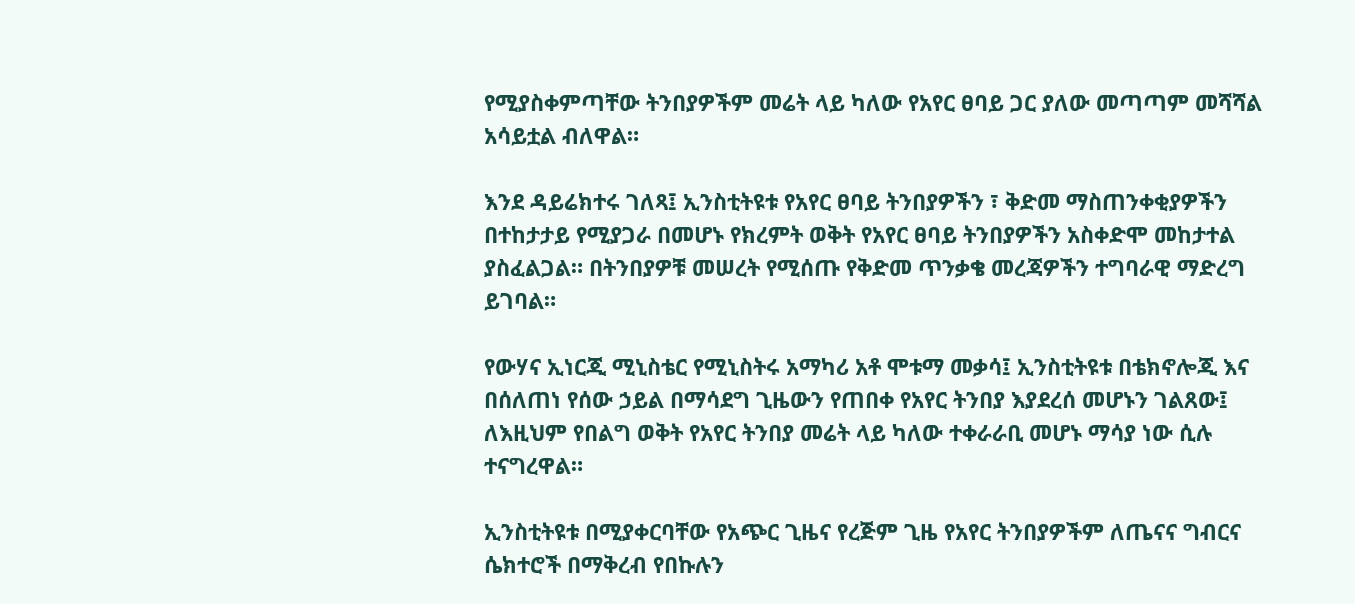የሚያስቀምጣቸው ትንበያዎችም መሬት ላይ ካለው የአየር ፀባይ ጋር ያለው መጣጣም መሻሻል አሳይቷል ብለዋል።

እንደ ዳይሬክተሩ ገለጻ፤ ኢንስቲትዩቱ የአየር ፀባይ ትንበያዎችን ፣ ቅድመ ማስጠንቀቂያዎችን በተከታታይ የሚያጋራ በመሆኑ የክረምት ወቅት የአየር ፀባይ ትንበያዎችን አስቀድሞ መከታተል ያስፈልጋል። በትንበያዎቹ መሠረት የሚሰጡ የቅድመ ጥንቃቄ መረጃዎችን ተግባራዊ ማድረግ ይገባል።

የውሃና ኢነርጂ ሚኒስቴር የሚኒስትሩ አማካሪ አቶ ሞቱማ መቃሳ፤ ኢንስቲትዩቱ በቴክኖሎጂ እና በሰለጠነ የሰው ኃይል በማሳደግ ጊዜውን የጠበቀ የአየር ትንበያ እያደረሰ መሆኑን ገልጸው፤ ለእዚህም የበልግ ወቅት የአየር ትንበያ መሬት ላይ ካለው ተቀራራቢ መሆኑ ማሳያ ነው ሲሉ ተናግረዋል።

ኢንስቲትዩቱ በሚያቀርባቸው የአጭር ጊዜና የረጅም ጊዜ የአየር ትንበያዎችም ለጤናና ግብርና ሴክተሮች በማቅረብ የበኩሉን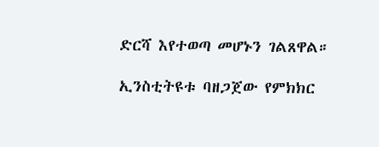ድርሻ እየተወጣ መሆኑን ገልጸዋል።

ኢንስቲትዩቱ ባዘጋጀው የምክክር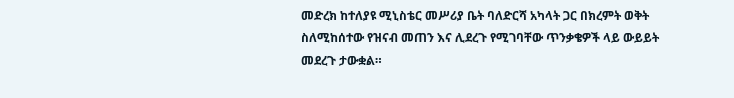መድረክ ከተለያዩ ሚኒስቴር መሥሪያ ቤት ባለድርሻ አካላት ጋር በክረምት ወቅት ስለሚከሰተው የዝናብ መጠን እና ሊደረጉ የሚገባቸው ጥንቃቄዎች ላይ ውይይት መደረጉ ታውቋል።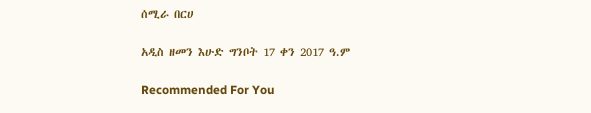ሰሚራ በርሀ

አዲስ ዘመን እሁድ ግንቦት 17 ቀን 2017 ዓ.ም

Recommended For You